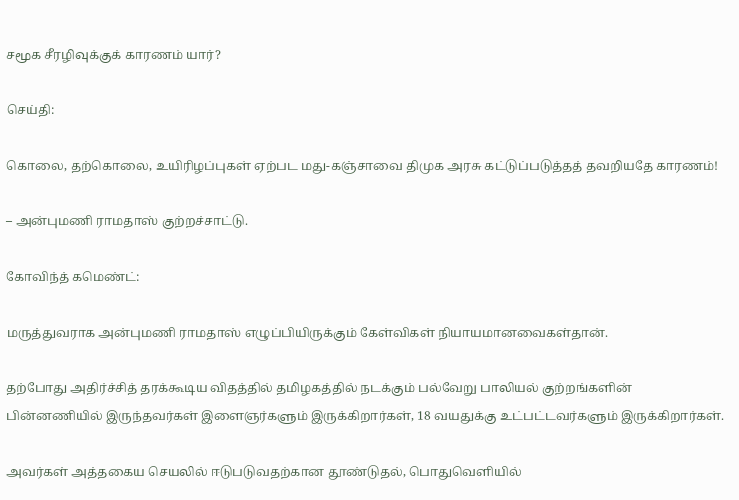சமூக சீரழிவுக்குக் காரணம் யார்?

செய்தி:

கொலை, தற்கொலை, உயிரிழப்புகள் ஏற்பட மது-கஞ்சாவை திமுக அரசு கட்டுப்படுத்தத் தவறியதே காரணம்!

– அன்புமணி ராமதாஸ் குற்றச்சாட்டு.

கோவிந்த் கமெண்ட்:

மருத்துவராக அன்புமணி ராமதாஸ் எழுப்பியிருக்கும் கேள்விகள் நியாயமானவைகள்தான்.

தற்போது அதிர்ச்சித் தரக்கூடிய விதத்தில் தமிழகத்தில் நடக்கும் பல்வேறு பாலியல் குற்றங்களின் பின்னணியில் இருந்தவர்கள் இளைஞர்களும் இருக்கிறார்கள், 18 வயதுக்கு உட்பட்டவர்களும் இருக்கிறார்கள்.

அவர்கள் அத்தகைய செயலில் ஈடுபடுவதற்கான தூண்டுதல், பொதுவெளியில்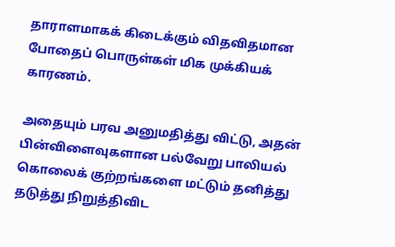தாராளமாகக் கிடைக்கும் விதவிதமான போதைப் பொருள்கள் மிக முக்கியக் காரணம்.

அதையும் பரவ அனுமதித்து விட்டு, அதன் பின்விளைவுகளான பல்வேறு பாலியல் கொலைக் குற்றங்களை மட்டும் தனித்து தடுத்து நிறுத்திவிட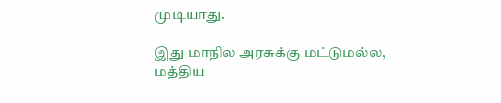முடியாது.

இது மாநில அரசுக்கு மட்டுமல்ல, மத்திய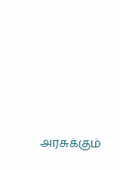அரசுக்கும்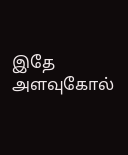இதே அளவுகோல்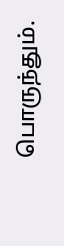பொருந்தும்.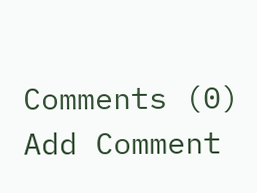Comments (0)
Add Comment